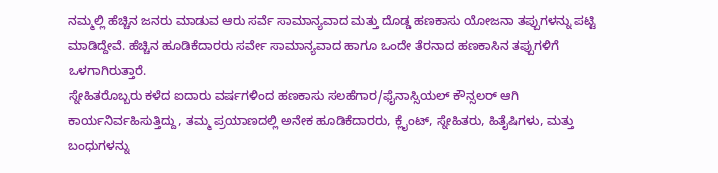ನಮ್ಮಲ್ಲಿ ಹೆಚ್ಚಿನ ಜನರು ಮಾಡುವ ಆರು ಸರ್ವೆ ಸಾಮಾನ್ಯವಾದ ಮತ್ತು ದೊಡ್ಡ ಹಣಕಾಸು ಯೋಜನಾ ತಪ್ಪುಗಳನ್ನು ಪಟ್ಟಿ ಮಾಡಿದ್ದೇವೆ. ಹೆಚ್ಚಿನ ಹೂಡಿಕೆದಾರರು ಸರ್ವೇ ಸಾಮಾನ್ಯವಾದ ಹಾಗೂ ಒಂದೇ ತೆರನಾದ ಹಣಕಾಸಿನ ತಪ್ಪುಗಳಿಗೆ ಒಳಗಾಗಿರುತ್ತಾರೆ.
ಸ್ನೇಹಿತರೊಬ್ಬರು ಕಳೆದ ಐದಾರು ವರ್ಷಗಳಿಂದ ಹಣಕಾಸು ಸಲಹೆಗಾರ/ಫೈನಾಸ್ಸಿಯಲ್ ಕೌನ್ಸಲರ್ ಆಗಿ ಕಾರ್ಯನಿರ್ವಹಿಸುತ್ತಿದ್ದು, ತಮ್ಮ ಪ್ರಯಾಣದಲ್ಲಿ ಅನೇಕ ಹೂಡಿಕೆದಾರರು, ಕ್ಲೈಂಟ್, ಸ್ನೇಹಿತರು, ಹಿತೈಷಿಗಳು, ಮತ್ತು ಬಂಧುಗಳನ್ನು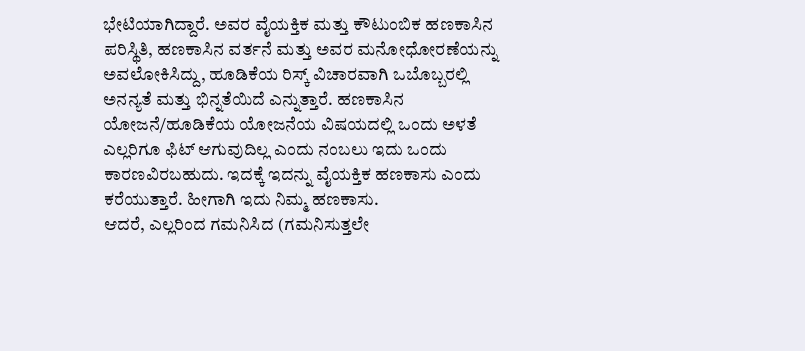ಭೇಟಿಯಾಗಿದ್ದಾರೆ. ಅವರ ವೈಯಕ್ತಿಕ ಮತ್ತು ಕೌಟುಂಬಿಕ ಹಣಕಾಸಿನ ಪರಿಸ್ಥಿತಿ, ಹಣಕಾಸಿನ ವರ್ತನೆ ಮತ್ತು ಅವರ ಮನೋಧೋರಣೆಯನ್ನು ಅವಲೋಕಿಸಿದ್ದು, ಹೂಡಿಕೆಯ ರಿಸ್ಕ್ ವಿಚಾರವಾಗಿ ಒಬೊಬ್ಬರಲ್ಲಿ ಅನನ್ಯತೆ ಮತ್ತು ಭಿನ್ನತೆಯಿದೆ ಎನ್ನುತ್ತಾರೆ. ಹಣಕಾಸಿನ ಯೋಜನೆ/ಹೂಡಿಕೆಯ ಯೋಜನೆಯ ವಿಷಯದಲ್ಲಿ ಒಂದು ಅಳತೆ ಎಲ್ಲರಿಗೂ ಫಿಟ್ ಆಗುವುದಿಲ್ಲ ಎಂದು ನಂಬಲು ಇದು ಒಂದು ಕಾರಣವಿರಬಹುದು. ಇದಕ್ಕೆ ಇದನ್ನು ವೈಯಕ್ತಿಕ ಹಣಕಾಸು ಎಂದು ಕರೆಯುತ್ತಾರೆ. ಹೀಗಾಗಿ ಇದು ನಿಮ್ಮ ಹಣಕಾಸು.
ಆದರೆ, ಎಲ್ಲರಿಂದ ಗಮನಿಸಿದ (ಗಮನಿಸುತ್ತಲೇ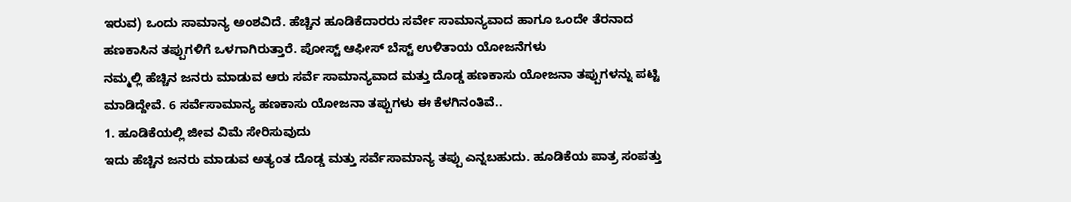ಇರುವ) ಒಂದು ಸಾಮಾನ್ಯ ಅಂಶವಿದೆ. ಹೆಚ್ಚಿನ ಹೂಡಿಕೆದಾರರು ಸರ್ವೇ ಸಾಮಾನ್ಯವಾದ ಹಾಗೂ ಒಂದೇ ತೆರನಾದ ಹಣಕಾಸಿನ ತಪ್ಪುಗಳಿಗೆ ಒಳಗಾಗಿರುತ್ತಾರೆ. ಪೋಸ್ಟ್ ಆಫೀಸ್ ಬೆಸ್ಟ್ ಉಳಿತಾಯ ಯೋಜನೆಗಳು
ನಮ್ಮಲ್ಲಿ ಹೆಚ್ಚಿನ ಜನರು ಮಾಡುವ ಆರು ಸರ್ವೆ ಸಾಮಾನ್ಯವಾದ ಮತ್ತು ದೊಡ್ಡ ಹಣಕಾಸು ಯೋಜನಾ ತಪ್ಪುಗಳನ್ನು ಪಟ್ಟಿ ಮಾಡಿದ್ದೇವೆ. 6 ಸರ್ವೆಸಾಮಾನ್ಯ ಹಣಕಾಸು ಯೋಜನಾ ತಪ್ಪುಗಳು ಈ ಕೆಳಗಿನಂತಿವೆ..
1. ಹೂಡಿಕೆಯಲ್ಲಿ ಜೀವ ವಿಮೆ ಸೇರಿಸುವುದು
ಇದು ಹೆಚ್ಚಿನ ಜನರು ಮಾಡುವ ಅತ್ಯಂತ ದೊಡ್ಡ ಮತ್ತು ಸರ್ವೆಸಾಮಾನ್ಯ ತಪ್ಪು ಎನ್ನಬಹುದು. ಹೂಡಿಕೆಯ ಪಾತ್ರ ಸಂಪತ್ತು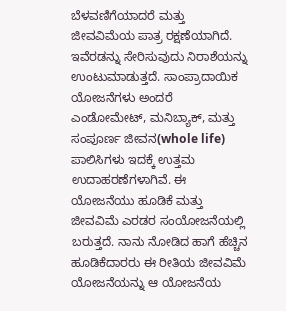ಬೆಳವಣಿಗೆಯಾದರೆ ಮತ್ತು ಜೀವವಿಮೆಯ ಪಾತ್ರ ರಕ್ಷಣೆಯಾಗಿದೆ. ಇವೆರಡನ್ನು ಸೇರಿಸುವುದು ನಿರಾಶೆಯನ್ನು ಉಂಟುಮಾಡುತ್ತದೆ. ಸಾಂಪ್ರಾದಾಯಿಕ ಯೋಜನೆಗಳು ಅಂದರೆ ಎಂಡೋಮೇಟ್, ಮನಿಬ್ಯಾಕ್, ಮತ್ತು ಸಂಪೂರ್ಣ ಜೀವನ(whole life) ಪಾಲಿಸಿಗಳು ಇದಕ್ಕೆ ಉತ್ತಮ ಉದಾಹರಣೆಗಳಾಗಿವೆ. ಈ ಯೋಜನೆಯು ಹೂಡಿಕೆ ಮತ್ತು ಜೀವವಿಮೆ ಎರಡರ ಸಂಯೋಜನೆಯಲ್ಲಿ ಬರುತ್ತದೆ. ನಾನು ನೋಡಿದ ಹಾಗೆ ಹೆಚ್ಚಿನ ಹೂಡಿಕೆದಾರರು ಈ ರೀತಿಯ ಜೀವವಿಮೆ ಯೋಜನೆಯನ್ನು ಆ ಯೋಜನೆಯ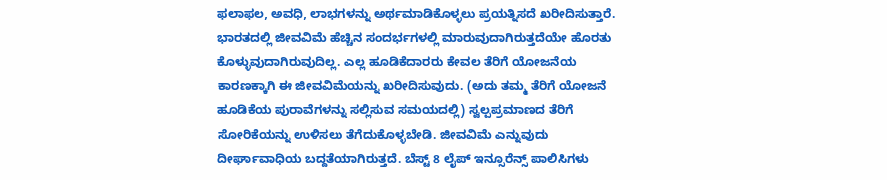ಫಲಾಫಲ, ಅವಧಿ, ಲಾಭಗಳನ್ನು ಅರ್ಥಮಾಡಿಕೊಳ್ಳಲು ಪ್ರಯತ್ನಿಸದೆ ಖರೀದಿಸುತ್ತಾರೆ. ಭಾರತದಲ್ಲಿ ಜೀವವಿಮೆ ಹೆಚ್ಚಿನ ಸಂದರ್ಭಗಳಲ್ಲಿ ಮಾರುವುದಾಗಿರುತ್ತದೆಯೇ ಹೊರತು ಕೊಳ್ಳುವುದಾಗಿರುವುದಿಲ್ಲ. ಎಲ್ಲ ಹೂಡಿಕೆದಾರರು ಕೇವಲ ತೆರಿಗೆ ಯೋಜನೆಯ ಕಾರಣಕ್ಕಾಗಿ ಈ ಜೀವವಿಮೆಯನ್ನು ಖರೀದಿಸುವುದು. (ಅದು ತಮ್ಮ ತೆರಿಗೆ ಯೋಜನೆ ಹೂಡಿಕೆಯ ಪುರಾವೆಗಳನ್ನು ಸಲ್ಲಿಸುವ ಸಮಯದಲ್ಲಿ) ಸ್ವಲ್ಪಪ್ರಮಾಣದ ತೆರಿಗೆ ಸೋರಿಕೆಯನ್ನು ಉಳಿಸಲು ತೆಗೆದುಕೊಳ್ಳಬೇಡಿ. ಜೀವವಿಮೆ ಎನ್ನುವುದು ದೀರ್ಘಾವಾಧಿಯ ಬದ್ದತೆಯಾಗಿರುತ್ತದೆ. ಬೆಸ್ಟ್ 8 ಲೈಪ್ ಇನ್ಸೂರೆನ್ಸ್ ಪಾಲಿಸಿಗಳು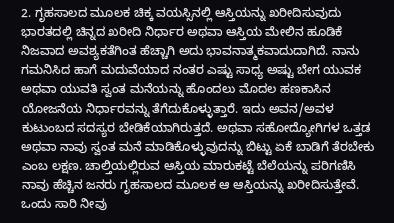2. ಗೃಹಸಾಲದ ಮೂಲಕ ಚಿಕ್ಕ ವಯಸ್ಸಿನಲ್ಲಿ ಆಸ್ತಿಯನ್ನು ಖರೀದಿಸುವುದು
ಭಾರತದಲ್ಲಿ ಚಿನ್ನದ ಖರೀದಿ ನಿರ್ಧಾರ ಅಥವಾ ಆಸ್ತಿಯ ಮೇಲಿನ ಹೂಡಿಕೆ ನಿಜವಾದ ಅವಶ್ಯಕತೆಗಿಂತ ಹೆಚ್ಚಾಗಿ ಅದು ಭಾವನಾತ್ಮಕವಾದುದಾಗಿದೆ. ನಾನು ಗಮನಿಸಿದ ಹಾಗೆ ಮದುವೆಯಾದ ನಂತರ ಎಷ್ಟು ಸಾಧ್ಯ ಅಷ್ಟು ಬೇಗ ಯುವಕ ಅಥವಾ ಯುವತಿ ಸ್ವಂತ ಮನೆಯನ್ನು ಹೊಂದಲು ಮೊದಲ ಹಣಕಾಸಿನ ಯೋಜನೆಯ ನಿರ್ಧಾರವನ್ನು ತೆಗೆದುಕೊಳ್ಳುತ್ತಾರೆ. ಇದು ಅವನ/ಅವಳ ಕುಟುಂಬದ ಸದಸ್ಯರ ಬೇಡಿಕೆಯಾಗಿರುತ್ತದೆ. ಅಥವಾ ಸಹೋದ್ಯೋಗಿಗಳ ಒತ್ತಡ ಅಥವಾ ನಾವು ಸ್ವಂತ ಮನೆ ಮಾಡಿಕೊಳ್ಳುವುದನ್ನು ಬಿಟ್ಟು ಏಕೆ ಬಾಡಿಗೆ ತೆರಬೇಕು ಎಂಬ ಲಕ್ಷಣ. ಚಾಲ್ತಿಯಲ್ಲಿರುವ ಆಸ್ತಿಯ ಮಾರುಕಟ್ಟೆ ಬೆಲೆಯನ್ನು ಪರಿಗಣಿಸಿ ನಾವು ಹೆಚ್ಚಿನ ಜನರು ಗೃಹಸಾಲದ ಮೂಲಕ ಆ ಆಸ್ತಿಯನ್ನು ಖರೀದಿಸುತ್ತೇವೆ. ಒಂದು ಸಾರಿ ನೀವು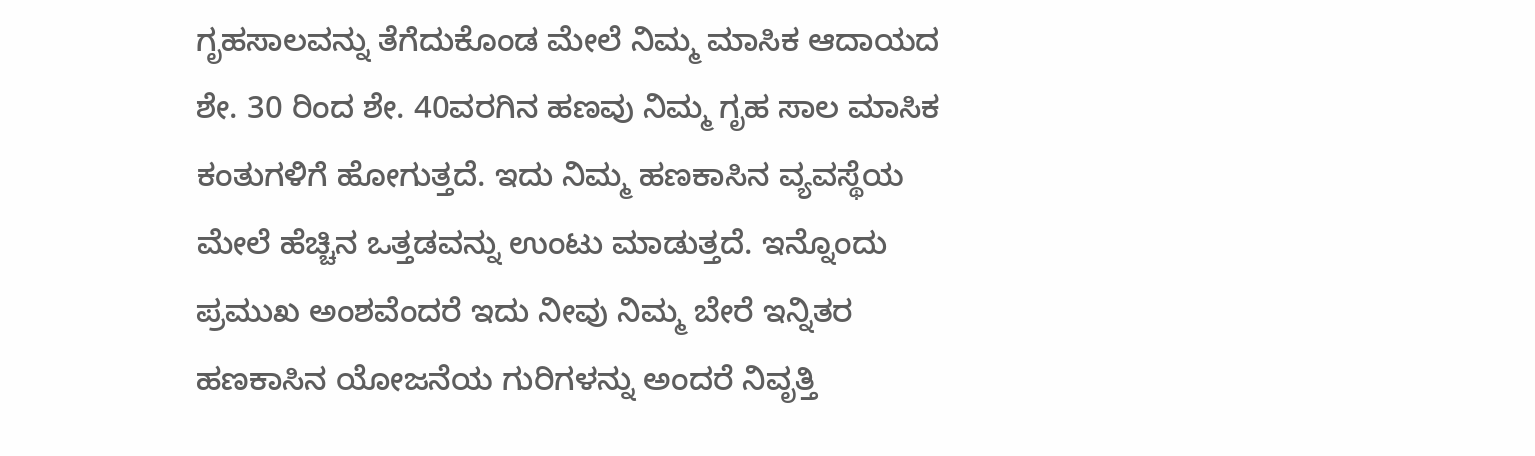ಗೃಹಸಾಲವನ್ನು ತೆಗೆದುಕೊಂಡ ಮೇಲೆ ನಿಮ್ಮ ಮಾಸಿಕ ಆದಾಯದ ಶೇ. 30 ರಿಂದ ಶೇ. 40ವರಗಿನ ಹಣವು ನಿಮ್ಮ ಗೃಹ ಸಾಲ ಮಾಸಿಕ ಕಂತುಗಳಿಗೆ ಹೋಗುತ್ತದೆ. ಇದು ನಿಮ್ಮ ಹಣಕಾಸಿನ ವ್ಯವಸ್ಥೆಯ ಮೇಲೆ ಹೆಚ್ಚಿನ ಒತ್ತಡವನ್ನು ಉಂಟು ಮಾಡುತ್ತದೆ. ಇನ್ನೊಂದು ಪ್ರಮುಖ ಅಂಶವೆಂದರೆ ಇದು ನೀವು ನಿಮ್ಮ ಬೇರೆ ಇನ್ನಿತರ ಹಣಕಾಸಿನ ಯೋಜನೆಯ ಗುರಿಗಳನ್ನು ಅಂದರೆ ನಿವೃತ್ತಿ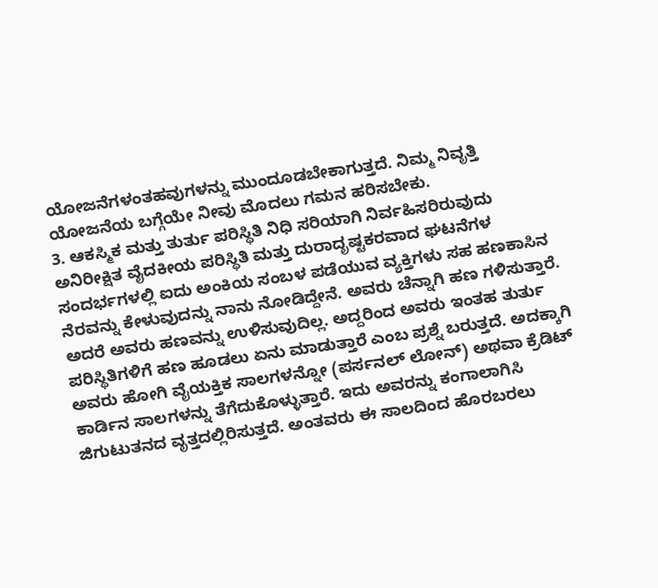ಯೋಜನೆಗಳಂತಹವುಗಳನ್ನು ಮುಂದೂಡಬೇಕಾಗುತ್ತದೆ. ನಿಮ್ಮ ನಿವೃತ್ತಿ ಯೋಜನೆಯ ಬಗ್ಗೆಯೇ ನೀವು ಮೊದಲು ಗಮನ ಹರಿಸಬೇಕು.
3. ಆಕಸ್ಮಿಕ ಮತ್ತು ತುರ್ತು ಪರಿಸ್ಥಿತಿ ನಿಧಿ ಸರಿಯಾಗಿ ನಿರ್ವಹಿಸರಿರುವುದು
ಅನಿರೀಕ್ಷಿತ ವೈದಕೀಯ ಪರಿಸ್ಥಿತಿ ಮತ್ತು ದುರಾದೃಷ್ಟಕರವಾದ ಘಟನೆಗಳ ಸಂದರ್ಭಗಳಲ್ಲಿ ಐದು ಅಂಕಿಯ ಸಂಬಳ ಪಡೆಯುವ ವ್ಯಕ್ತಿಗಳು ಸಹ ಹಣಕಾಸಿನ ನೆರವನ್ನು ಕೇಳುವುದನ್ನು ನಾನು ನೋಡಿದ್ದೇನೆ. ಅವರು ಚೆನ್ನಾಗಿ ಹಣ ಗಳಿಸುತ್ತಾರೆ. ಅದರೆ ಅವರು ಹಣವನ್ನು ಉಳಿಸುವುದಿಲ್ಲ. ಅದ್ದರಿಂದ ಅವರು ಇಂತಹ ತುರ್ತು ಪರಿಸ್ಥಿತಿಗಳಿಗೆ ಹಣ ಹೂಡಲು ಏನು ಮಾಡುತ್ತಾರೆ ಎಂಬ ಪ್ರಶ್ನೆ ಬರುತ್ತದೆ. ಅದಕ್ಕಾಗಿ ಅವರು ಹೋಗಿ ವೈಯಕ್ತಿಕ ಸಾಲಗಳನ್ನೋ (ಪರ್ಸನಲ್ ಲೋನ್) ಅಥವಾ ಕ್ರೆಡಿಟ್ ಕಾರ್ಡಿನ ಸಾಲಗಳನ್ನು ತೆಗೆದುಕೊಳ್ಳುತ್ತಾರೆ. ಇದು ಅವರನ್ನು ಕಂಗಾಲಾಗಿಸಿ ಜಿಗುಟುತನದ ವೃತ್ತದಲ್ಲಿರಿಸುತ್ತದೆ. ಅಂತವರು ಈ ಸಾಲದಿಂದ ಹೊರಬರಲು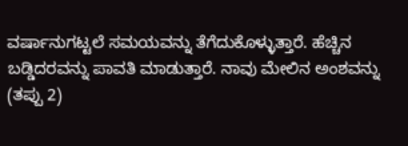ವರ್ಷಾನುಗಟ್ಟಲೆ ಸಮಯವನ್ನು ತೆಗೆದುಕೊಳ್ಳುತ್ತಾರೆ. ಹೆಚ್ಚಿನ ಬಡ್ಡಿದರವನ್ನು ಪಾವತಿ ಮಾಡುತ್ತಾರೆ. ನಾವು ಮೇಲಿನ ಅಂಶವನ್ನು (ತಪ್ಪು 2)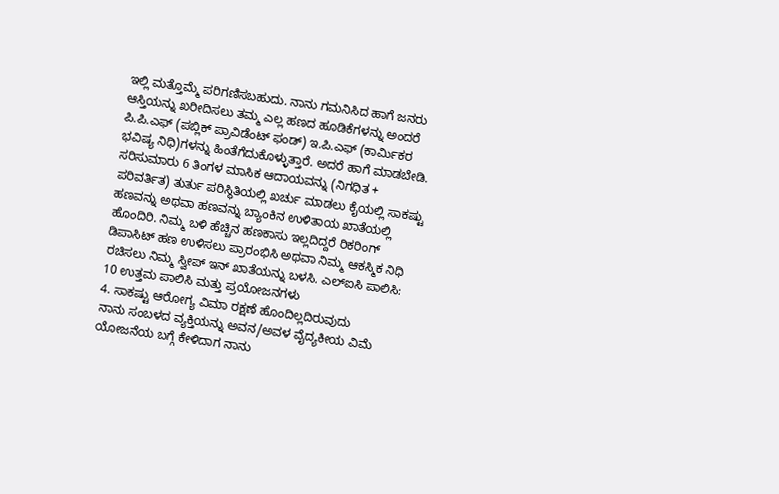ಇಲ್ಲಿ ಮತ್ತೊಮ್ಮೆ ಪರಿಗಣಿಸಬಹುದು. ನಾನು ಗಮನಿಸಿದ ಹಾಗೆ ಜನರು ಆಸ್ತಿಯನ್ನು ಖರೀದಿಸಲು ತಮ್ಮ ಎಲ್ಲ ಹಣದ ಹೂಡಿಕೆಗಳನ್ನು ಅಂದರೆ ಪಿ.ಪಿ.ಎಫ್ (ಪಬ್ಲಿಕ್ ಪ್ರಾವಿಡೆಂಟ್ ಫಂಡ್) ಇ.ಪಿ.ಎಫ್ (ಕಾರ್ಮಿಕರ ಭವಿಷ್ಯ ನಿಧಿ)ಗಳನ್ನು ಹಿಂತೆಗೆದುಕೊಳ್ಳುತ್ತಾರೆ. ಅದರೆ ಹಾಗೆ ಮಾಡಬೇಡಿ. ಸರಿಸುಮಾರು 6 ತಿಂಗಳ ಮಾಸಿಕ ಆದಾಯವನ್ನು (ನಿಗಧಿತ + ಪರಿವರ್ತಿತ) ತುರ್ತು ಪರಿಸ್ಥಿತಿಯಲ್ಲಿ ಖರ್ಚು ಮಾಡಲು ಕೈಯಲ್ಲಿ ಸಾಕಷ್ಟು ಹಣವನ್ನು ಅಥವಾ ಹಣವನ್ನು ಬ್ಯಾಂಕಿನ ಉಳಿತಾಯ ಖಾತೆಯಲ್ಲಿ ಹೊಂದಿರಿ. ನಿಮ್ಮ ಬಳಿ ಹೆಚ್ಚಿನ ಹಣಕಾಸು ಇಲ್ಲದಿದ್ದರೆ ರಿಕರಿಂಗ್ ಡಿಪಾಸಿಟ್ ಹಣ ಉಳಿಸಲು ಪ್ರಾರಂಭಿಸಿ ಅಥವಾ ನಿಮ್ಮ ಆಕಸ್ಮಿಕ ನಿಧಿ ರಚಿಸಲು ನಿಮ್ಮ ಸ್ವೀಪ್ ಇನ್ ಖಾತೆಯನ್ನು ಬಳಸಿ. ಎಲ್ಐಸಿ ಪಾಲಿಸಿ: 10 ಉತ್ತಮ ಪಾಲಿಸಿ ಮತ್ತು ಪ್ರಯೋಜನಗಳು
4. ಸಾಕಷ್ಟು ಆರೋಗ್ಯ ವಿಮಾ ರಕ್ಷಣೆ ಹೊಂದಿಲ್ಲದಿರುವುದು
ನಾನು ಸಂಬಳದ ವ್ಯಕ್ತಿಯನ್ನು ಅವನ/ಅವಳ ವೈದ್ಯಕೀಯ ವಿಮೆ ಯೋಜನೆಯ ಬಗ್ಗೆ ಕೇಳಿದಾಗ ನಾನು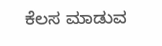ಕೆಲಸ ಮಾಡುವ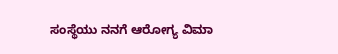ಸಂಸ್ಥೆಯು ನನಗೆ ಆರೋಗ್ಯ ವಿಮಾ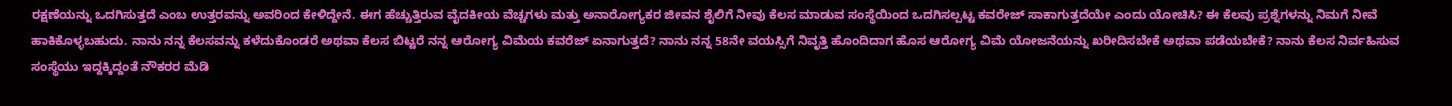ರಕ್ಷಣೆಯನ್ನು ಒದಗಿಸುತ್ತದೆ ಎಂಬ ಉತ್ತರವನ್ನು ಅವರಿಂದ ಕೇಳಿದ್ದೇನೆ. ಈಗ ಹೆಚ್ಚುತ್ತಿರುವ ವೈದಕೀಯ ವೆಚ್ಚಗಳು ಮತ್ತು ಅನಾರೋಗ್ಯಕರ ಜೀವನ ಶೈಲಿಗೆ ನೀವು ಕೆಲಸ ಮಾಡುವ ಸಂಸ್ಥೆಯಿಂದ ಒದಗಿಸಲ್ಪಟ್ಟ ಕವರೇಜ್ ಸಾಕಾಗುತ್ತದೆಯೇ ಎಂದು ಯೋಚಿಸಿ? ಈ ಕೆಲವು ಪ್ರಶ್ನೆಗಳನ್ನು ನಿಮಗೆ ನೀವೆ ಹಾಕಿಕೊಳ್ಳಬಹುದು. ನಾನು ನನ್ನ ಕೆಲಸವನ್ನು ಕಳೆದುಕೊಂಡರೆ ಅಥವಾ ಕೆಲಸ ಬಿಟ್ಟರೆ ನನ್ನ ಆರೋಗ್ಯ ವಿಮೆಯ ಕವರೆಜ್ ಏನಾಗುತ್ತದೆ? ನಾನು ನನ್ನ 58ನೇ ವಯಸ್ಸಿಗೆ ನಿವೃತ್ತಿ ಹೊಂದಿದಾಗ ಹೊಸ ಆರೋಗ್ಯ ವಿಮೆ ಯೋಜನೆಯನ್ನು ಖರೀದಿಸಬೇಕೆ ಅಥವಾ ಪಡೆಯಬೇಕೆ? ನಾನು ಕೆಲಸ ನಿರ್ವಹಿಸುವ ಸಂಸ್ಥೆಯು ಇದ್ದಕ್ಕಿದ್ದಂತೆ ನೌಕರರ ಮೆಡಿ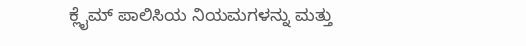ಕ್ಲೈಮ್ ಪಾಲಿಸಿಯ ನಿಯಮಗಳನ್ನು ಮತ್ತು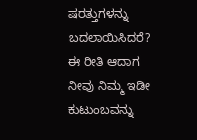ಷರತ್ತುಗಳನ್ನು ಬದಲಾಯಿಸಿದರೆ? ಈ ರೀತಿ ಆದಾಗ ನೀವು ನಿಮ್ಮ ಇಡೀ ಕುಟುಂಬವನ್ನು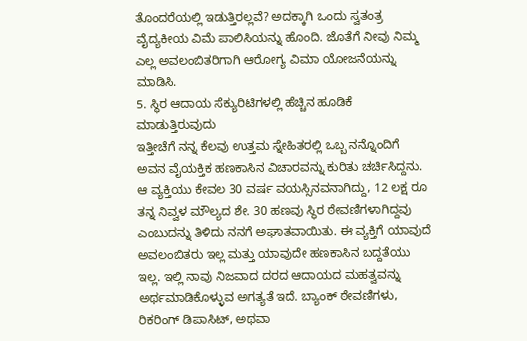ತೊಂದರೆಯಲ್ಲಿ ಇಡುತ್ತಿರಲ್ಲವೆ? ಅದಕ್ಕಾಗಿ ಒಂದು ಸ್ವತಂತ್ರ ವೈದ್ಯಕೀಯ ವಿಮೆ ಪಾಲಿಸಿಯನ್ನು ಹೊಂದಿ. ಜೊತೆಗೆ ನೀವು ನಿಮ್ಮ ಎಲ್ಲ ಅವಲಂಬಿತರಿಗಾಗಿ ಆರೋಗ್ಯ ವಿಮಾ ಯೋಜನೆಯನ್ನು ಮಾಡಿಸಿ.
5. ಸ್ಥಿರ ಆದಾಯ ಸೆಕ್ಯುರಿಟಿಗಳಲ್ಲಿ ಹೆಚ್ಚಿನ ಹೂಡಿಕೆ ಮಾಡುತ್ತಿರುವುದು
ಇತ್ತೀಚೆಗೆ ನನ್ನ ಕೆಲವು ಉತ್ತಮ ಸ್ನೇಹಿತರಲ್ಲಿ ಒಬ್ಬ ನನ್ನೊಂದಿಗೆ ಅವನ ವೈಯಕ್ತಿಕ ಹಣಕಾಸಿನ ವಿಚಾರವನ್ನು ಕುರಿತು ಚರ್ಚಿಸಿದ್ದನು. ಆ ವ್ಯಕ್ತಿಯು ಕೇವಲ 30 ವರ್ಷ ವಯಸ್ಸಿನವನಾಗಿದ್ದು, 12 ಲಕ್ಷ ರೂ ತನ್ನ ನಿವ್ವಳ ಮೌಲ್ಯದ ಶೇ. 30 ಹಣವು ಸ್ಥಿರ ಠೇವಣಿಗಳಾಗಿದ್ದವು ಎಂಬುದನ್ನು ತಿಳಿದು ನನಗೆ ಅಘಾತವಾಯಿತು. ಈ ವ್ಯಕ್ತಿಗೆ ಯಾವುದೆ ಅವಲಂಬಿತರು ಇಲ್ಲ ಮತ್ತು ಯಾವುದೇ ಹಣಕಾಸಿನ ಬದ್ದತೆಯು ಇಲ್ಲ. ಇಲ್ಲಿ ನಾವು ನಿಜವಾದ ದರದ ಆದಾಯದ ಮಹತ್ವವನ್ನು ಅರ್ಥಮಾಡಿಕೊಳ್ಳುವ ಅಗತ್ಯತೆ ಇದೆ. ಬ್ಯಾಂಕ್ ಠೇವಣಿಗಳು, ರಿಕರಿಂಗ್ ಡಿಪಾಸಿಟ್, ಅಥವಾ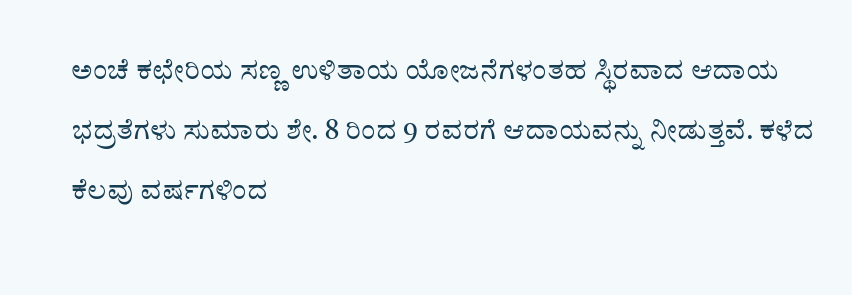ಅಂಚೆ ಕಛೇರಿಯ ಸಣ್ಣ ಉಳಿತಾಯ ಯೋಜನೆಗಳಂತಹ ಸ್ಥಿರವಾದ ಆದಾಯ ಭದ್ರತೆಗಳು ಸುಮಾರು ಶೇ. 8 ರಿಂದ 9 ರವರಗೆ ಆದಾಯವನ್ನು ನೀಡುತ್ತವೆ. ಕಳೆದ ಕೆಲವು ವರ್ಷಗಳಿಂದ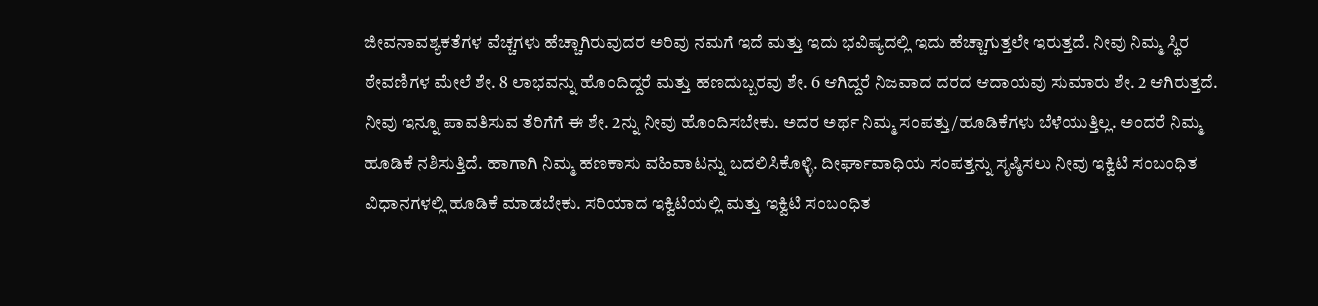ಜೀವನಾವಶ್ಯಕತೆಗಳ ವೆಚ್ಚಗಳು ಹೆಚ್ಚಾಗಿರುವುದರ ಅರಿವು ನಮಗೆ ಇದೆ ಮತ್ತು ಇದು ಭವಿಷ್ಯದಲ್ಲಿ ಇದು ಹೆಚ್ಚಾಗುತ್ತಲೇ ಇರುತ್ತದೆ. ನೀವು ನಿಮ್ಮ ಸ್ಥಿರ ಠೇವಣಿಗಳ ಮೇಲೆ ಶೇ. 8 ಲಾಭವನ್ನು ಹೊಂದಿದ್ದರೆ ಮತ್ತು ಹಣದುಬ್ಬರವು ಶೇ. 6 ಆಗಿದ್ದರೆ ನಿಜವಾದ ದರದ ಆದಾಯವು ಸುಮಾರು ಶೇ. 2 ಆಗಿರುತ್ತದೆ. ನೀವು ಇನ್ನೂ ಪಾವತಿಸುವ ತೆರಿಗೆಗೆ ಈ ಶೇ. 2ನ್ನು ನೀವು ಹೊಂದಿಸಬೇಕು. ಅದರ ಅರ್ಥ ನಿಮ್ಮ ಸಂಪತ್ತು/ಹೂಡಿಕೆಗಳು ಬೆಳೆಯುತ್ತಿಲ್ಲ. ಅಂದರೆ ನಿಮ್ಮ ಹೂಡಿಕೆ ನಶಿಸುತ್ತಿದೆ. ಹಾಗಾಗಿ ನಿಮ್ಮ ಹಣಕಾಸು ವಹಿವಾಟನ್ನು ಬದಲಿಸಿಕೊಳ್ಳಿ. ದೀರ್ಘಾವಾಧಿಯ ಸಂಪತ್ತನ್ನು ಸೃಷ್ಠಿಸಲು ನೀವು ಇಕ್ವಿಟಿ ಸಂಬಂಧಿತ ವಿಧಾನಗಳಲ್ಲಿ ಹೂಡಿಕೆ ಮಾಡಬೇಕು. ಸರಿಯಾದ ಇಕ್ವಿಟಿಯಲ್ಲಿ ಮತ್ತು ಇಕ್ವಿಟಿ ಸಂಬಂಧಿತ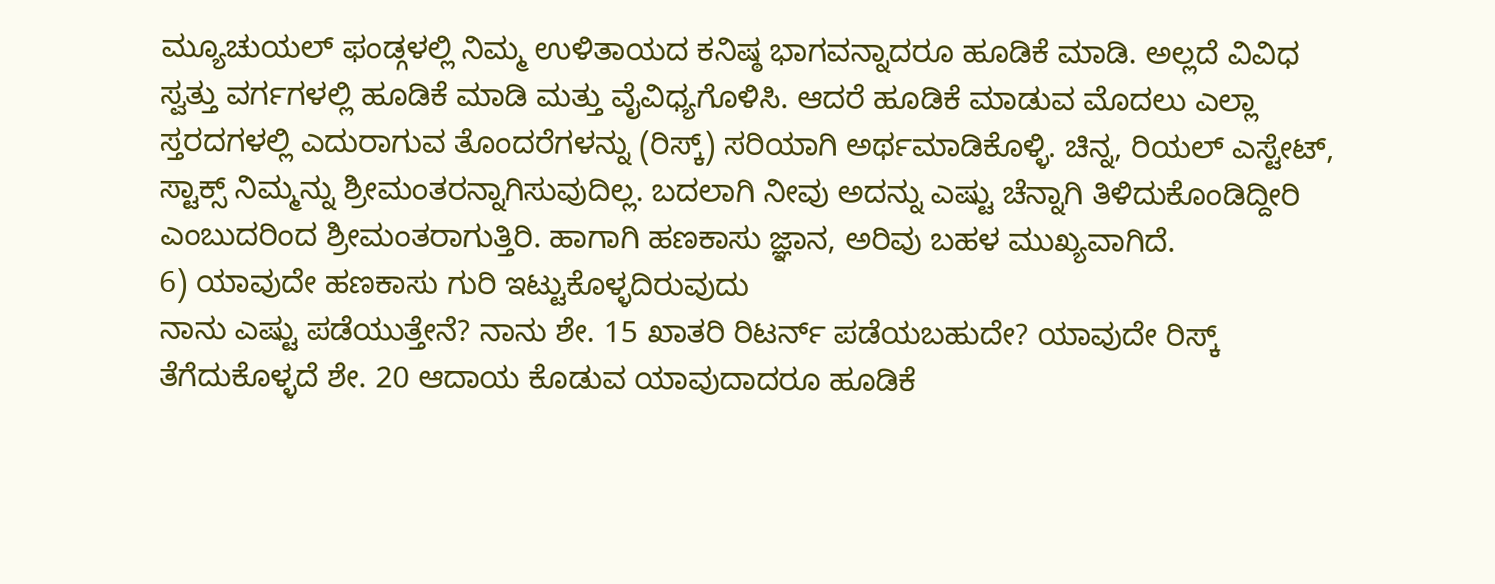ಮ್ಯೂಚುಯಲ್ ಫಂಡ್ಗಳಲ್ಲಿ ನಿಮ್ಮ ಉಳಿತಾಯದ ಕನಿಷ್ಠ ಭಾಗವನ್ನಾದರೂ ಹೂಡಿಕೆ ಮಾಡಿ. ಅಲ್ಲದೆ ವಿವಿಧ ಸ್ವತ್ತು ವರ್ಗಗಳಲ್ಲಿ ಹೂಡಿಕೆ ಮಾಡಿ ಮತ್ತು ವೈವಿಧ್ಯಗೊಳಿಸಿ. ಆದರೆ ಹೂಡಿಕೆ ಮಾಡುವ ಮೊದಲು ಎಲ್ಲಾ ಸ್ತರದಗಳಲ್ಲಿ ಎದುರಾಗುವ ತೊಂದರೆಗಳನ್ನು (ರಿಸ್ಕ್) ಸರಿಯಾಗಿ ಅರ್ಥಮಾಡಿಕೊಳ್ಳಿ. ಚಿನ್ನ, ರಿಯಲ್ ಎಸ್ಟೇಟ್, ಸ್ಟಾಕ್ಸ್ ನಿಮ್ಮನ್ನು ಶ್ರೀಮಂತರನ್ನಾಗಿಸುವುದಿಲ್ಲ. ಬದಲಾಗಿ ನೀವು ಅದನ್ನು ಎಷ್ಟು ಚೆನ್ನಾಗಿ ತಿಳಿದುಕೊಂಡಿದ್ದೀರಿ ಎಂಬುದರಿಂದ ಶ್ರೀಮಂತರಾಗುತ್ತಿರಿ. ಹಾಗಾಗಿ ಹಣಕಾಸು ಜ್ಞಾನ, ಅರಿವು ಬಹಳ ಮುಖ್ಯವಾಗಿದೆ.
6) ಯಾವುದೇ ಹಣಕಾಸು ಗುರಿ ಇಟ್ಟುಕೊಳ್ಳದಿರುವುದು
ನಾನು ಎಷ್ಟು ಪಡೆಯುತ್ತೇನೆ? ನಾನು ಶೇ. 15 ಖಾತರಿ ರಿಟರ್ನ್ ಪಡೆಯಬಹುದೇ? ಯಾವುದೇ ರಿಸ್ಕ್ ತೆಗೆದುಕೊಳ್ಳದೆ ಶೇ. 20 ಆದಾಯ ಕೊಡುವ ಯಾವುದಾದರೂ ಹೂಡಿಕೆ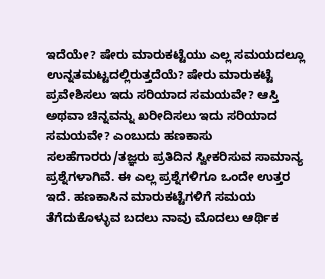ಇದೆಯೇ? ಷೇರು ಮಾರುಕಟ್ಟೆಯು ಎಲ್ಲ ಸಮಯದಲ್ಲೂ ಉನ್ನತಮಟ್ಟದಲ್ಲಿರುತ್ತದೆಯೆ? ಷೇರು ಮಾರುಕಟ್ಟೆ ಪ್ರವೇಶಿಸಲು ಇದು ಸರಿಯಾದ ಸಮಯವೇ? ಆಸ್ತಿ ಅಥವಾ ಚಿನ್ನವನ್ನು ಖರೀದಿಸಲು ಇದು ಸರಿಯಾದ ಸಮಯವೇ? ಎಂಬುದು ಹಣಕಾಸು ಸಲಹೆಗಾರರು/ತಜ್ಞರು ಪ್ರತಿದಿನ ಸ್ವೀಕರಿಸುವ ಸಾಮಾನ್ಯ ಪ್ರಶ್ನೆಗಳಾಗಿವೆ. ಈ ಎಲ್ಲ ಪ್ರಶ್ನೆಗಳಿಗೂ ಒಂದೇ ಉತ್ತರ ಇದೆ. ಹಣಕಾಸಿನ ಮಾರುಕಟ್ಟೆಗಳಿಗೆ ಸಮಯ ತೆಗೆದುಕೊಳ್ಳುವ ಬದಲು ನಾವು ಮೊದಲು ಆರ್ಥಿಕ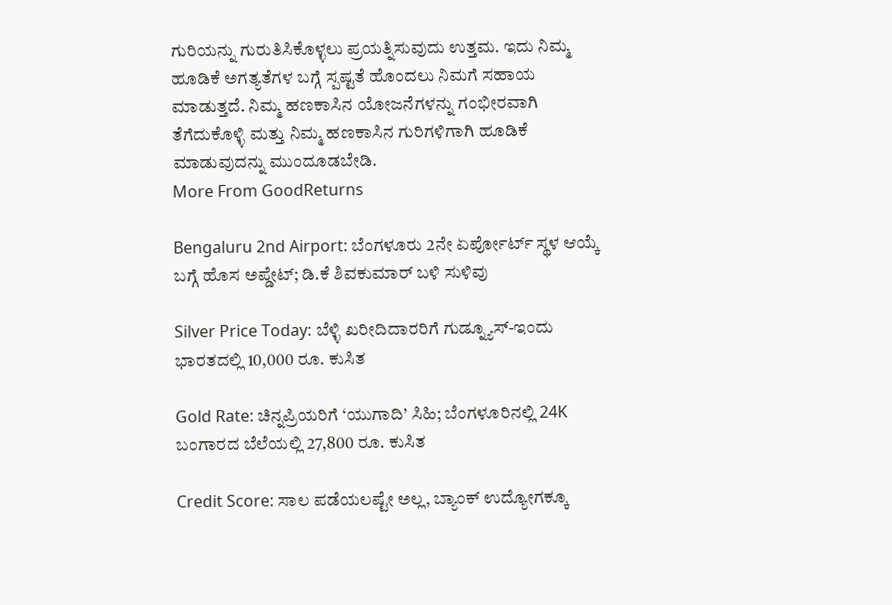ಗುರಿಯನ್ನು ಗುರುತಿಸಿಕೊಳ್ಳಲು ಪ್ರಯತ್ನಿಸುವುದು ಉತ್ತಮ. ಇದು ನಿಮ್ಮ ಹೂಡಿಕೆ ಅಗತ್ಯತೆಗಳ ಬಗ್ಗೆ ಸ್ಪಷ್ಟತೆ ಹೊಂದಲು ನಿಮಗೆ ಸಹಾಯ ಮಾಡುತ್ತದೆ. ನಿಮ್ಮ ಹಣಕಾಸಿನ ಯೋಜನೆಗಳನ್ನು ಗಂಭೀರವಾಗಿ ತೆಗೆದುಕೊಳ್ಳಿ ಮತ್ತು ನಿಮ್ಮ ಹಣಕಾಸಿನ ಗುರಿಗಳಿಗಾಗಿ ಹೂಡಿಕೆ ಮಾಡುವುದನ್ನು ಮುಂದೂಡಬೇಡಿ.
More From GoodReturns

Bengaluru 2nd Airport: ಬೆಂಗಳೂರು 2ನೇ ಏರ್ಪೋರ್ಟ್ ಸ್ಥಳ ಆಯ್ಕೆ ಬಗ್ಗೆ ಹೊಸ ಅಪ್ಡೇಟ್; ಡಿ.ಕೆ ಶಿವಕುಮಾರ್ ಬಳಿ ಸುಳಿವು

Silver Price Today: ಬೆಳ್ಳಿ ಖರೀದಿದಾರರಿಗೆ ಗುಡ್ನ್ಯೂಸ್-ಇಂದು ಭಾರತದಲ್ಲಿ 10,000 ರೂ. ಕುಸಿತ

Gold Rate: ಚಿನ್ನಪ್ರಿಯರಿಗೆ ‘ಯುಗಾದಿ’ ಸಿಹಿ; ಬೆಂಗಳೂರಿನಲ್ಲಿ 24K ಬಂಗಾರದ ಬೆಲೆಯಲ್ಲಿ 27,800 ರೂ. ಕುಸಿತ

Credit Score: ಸಾಲ ಪಡೆಯಲಷ್ಟೇ ಅಲ್ಲ, ಬ್ಯಾಂಕ್ ಉದ್ಯೋಗಕ್ಕೂ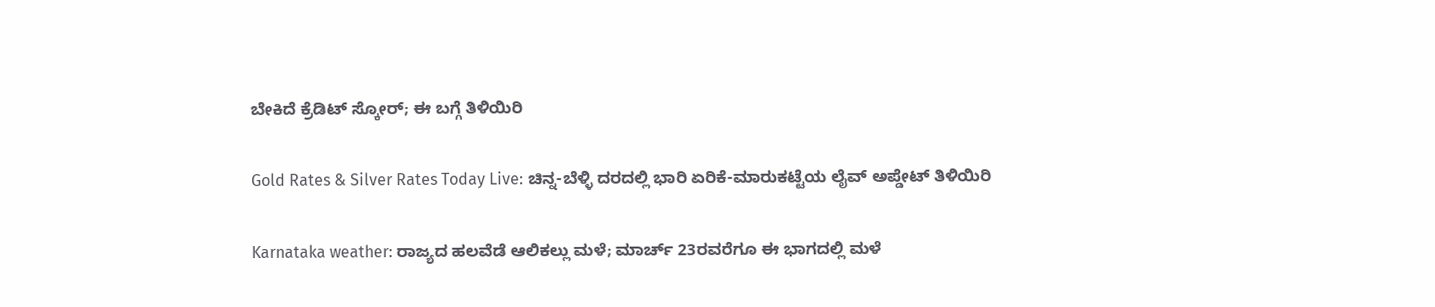ಬೇಕಿದೆ ಕ್ರೆಡಿಟ್ ಸ್ಕೋರ್; ಈ ಬಗ್ಗೆ ತಿಳಿಯಿರಿ

Gold Rates & Silver Rates Today Live: ಚಿನ್ನ-ಬೆಳ್ಳಿ ದರದಲ್ಲಿ ಭಾರಿ ಏರಿಕೆ-ಮಾರುಕಟ್ಟೆಯ ಲೈವ್ ಅಪ್ಡೇಟ್ ತಿಳಿಯಿರಿ

Karnataka weather: ರಾಜ್ಯದ ಹಲವೆಡೆ ಆಲಿಕಲ್ಲು ಮಳೆ; ಮಾರ್ಚ್ 23ರವರೆಗೂ ಈ ಭಾಗದಲ್ಲಿ ಮಳೆ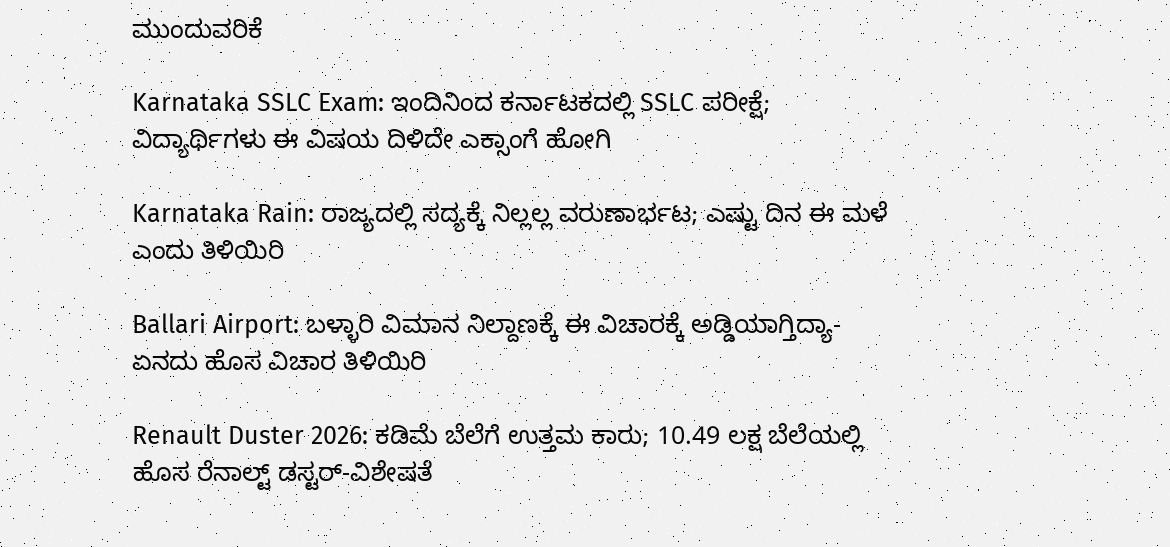ಮುಂದುವರಿಕೆ

Karnataka SSLC Exam: ಇಂದಿನಿಂದ ಕರ್ನಾಟಕದಲ್ಲಿ SSLC ಪರೀಕ್ಷೆ; ವಿದ್ಯಾರ್ಥಿಗಳು ಈ ವಿಷಯ ದಿಳಿದೇ ಎಕ್ಸಾಂಗೆ ಹೋಗಿ

Karnataka Rain: ರಾಜ್ಯದಲ್ಲಿ ಸದ್ಯಕ್ಕೆ ನಿಲ್ಲಲ್ಲ ವರುಣಾರ್ಭಟ; ಎಷ್ಟು ದಿನ ಈ ಮಳೆ ಎಂದು ತಿಳಿಯಿರಿ

Ballari Airport: ಬಳ್ಳಾರಿ ವಿಮಾನ ನಿಲ್ದಾಣಕ್ಕೆ ಈ ವಿಚಾರಕ್ಕೆ ಅಡ್ಡಿಯಾಗ್ತಿದ್ಯಾ-ಏನದು ಹೊಸ ವಿಚಾರ ತಿಳಿಯಿರಿ

Renault Duster 2026: ಕಡಿಮೆ ಬೆಲೆಗೆ ಉತ್ತಮ ಕಾರು; 10.49 ಲಕ್ಷ ಬೆಲೆಯಲ್ಲಿ ಹೊಸ ರೆನಾಲ್ಟ್ ಡಸ್ಟರ್-ವಿಶೇಷತೆ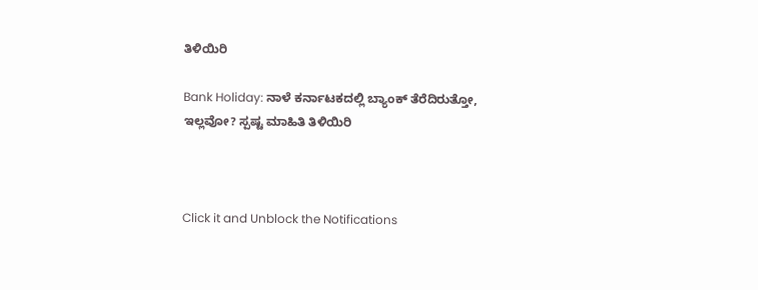ತಿಳಿಯಿರಿ

Bank Holiday: ನಾಳೆ ಕರ್ನಾಟಕದಲ್ಲಿ ಬ್ಯಾಂಕ್ ತೆರೆದಿರುತ್ತೋ, ಇಲ್ಲವೋ? ಸ್ಪಷ್ಟ ಮಾಹಿತಿ ತಿಳಿಯಿರಿ



Click it and Unblock the Notifications